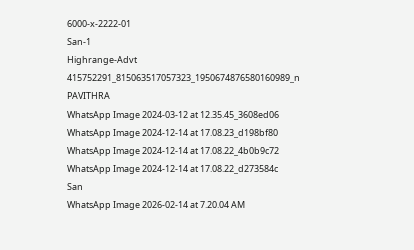6000-x-2222-01
San-1
Highrange-Advt
415752291_815063517057323_1950674876580160989_n
PAVITHRA
WhatsApp Image 2024-03-12 at 12.35.45_3608ed06
WhatsApp Image 2024-12-14 at 17.08.23_d198bf80
WhatsApp Image 2024-12-14 at 17.08.22_4b0b9c72
WhatsApp Image 2024-12-14 at 17.08.22_d273584c
San
WhatsApp Image 2026-02-14 at 7.20.04 AM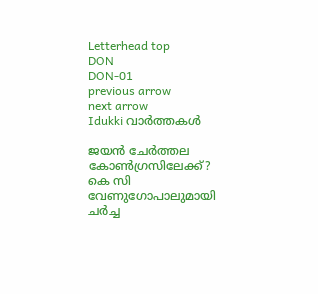Letterhead top
DON
DON-01
previous arrow
next arrow
Idukki വാര്‍ത്തകള്‍

ജയന്‍ ചേര്‍ത്തല കോണ്‍ഗ്രസിലേക്ക്? കെ സി വേണുഗോപാലുമായി ചര്‍ച്ച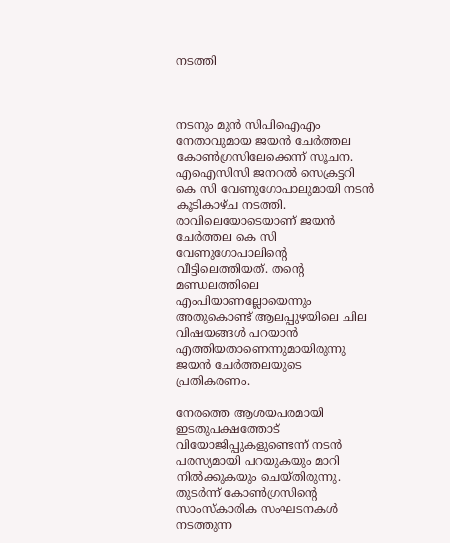നടത്തി



നടനും മുന്‍ സിപിഐഎം നേതാവുമായ ജയന്‍ ചേര്‍ത്തല കോൺഗ്രസിലേക്കെന്ന് സൂചന. എഐസിസി ജനറല്‍ സെക്രട്ടറി കെ സി വേണുഗോപാലുമായി നടൻ കൂടികാഴ്ച നടത്തി. രാവിലെയോടെയാണ് ജയന്‍ ചേര്‍ത്തല കെ സി വേണുഗോപാലിന്റെ വീട്ടിലെത്തിയത്. തന്റെ മണ്ഡലത്തിലെ എംപിയാണല്ലോയെന്നും അതുകൊണ്ട് ആലപ്പുഴയിലെ ചില വിഷയങ്ങള്‍ പറയാന്‍ എത്തിയതാണെന്നുമായിരുന്നു ജയന്‍ ചേര്‍ത്തലയുടെ പ്രതികരണം.

നേരത്തെ ആശയപരമായി ഇടതുപക്ഷത്തോട് വിയോജിപ്പുകളുണ്ടെന്ന് നടൻ പരസ്യമായി പറയുകയും മാറി നിൽക്കുകയും ചെയ്തിരുന്നു. തുടർന്ന് കോൺഗ്രസിന്റെ സാംസ്കാരിക സംഘടനകൾ നടത്തുന്ന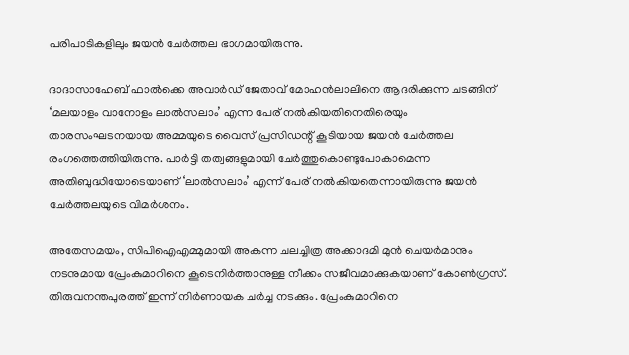പരിപാടികളിലും ജയൻ ചേർത്തല ഭാഗമായിരുന്നു.

ദാദാസാഹേബ് ഫാല്‍ക്കെ അവാര്‍ഡ് ജേതാവ് മോഹന്‍ലാലിനെ ആദരിക്കുന്ന ചടങ്ങിന് ‘മലയാളം വാനോളം ലാല്‍സലാം’ എന്ന പേര് നല്‍കിയതിനെതിരെയും താരസംഘടനയായ അമ്മയുടെ വൈസ് പ്രസിഡന്റ് കൂടിയായ ജയന്‍ ചേര്‍ത്തല രംഗത്തെത്തിയിരുന്നു. പാര്‍ട്ടി തത്വങ്ങളുമായി ചേര്‍ത്തുകൊണ്ടുപോകാമെന്ന അതിബുദ്ധിയോടെയാണ് ‘ലാല്‍സലാം’ എന്ന് പേര് നല്‍കിയതെന്നായിരുന്നു ജയന്‍ ചേര്‍ത്തലയുടെ വിമര്‍ശനം.

അതേസമയം, സിപിഐഎമ്മുമായി അകന്ന ചലച്ചിത്ര അക്കാദമി മുന്‍ ചെയര്‍മാനും നടനുമായ പ്രേംകുമാറിനെ കൂടെനിര്‍ത്താനുള്ള നീക്കം സജീവമാക്കുകയാണ് കോണ്‍ഗ്രസ്. തിരുവനന്തപുരത്ത് ഇന്ന് നിര്‍ണായക ചര്‍ച്ച നടക്കും. പ്രേംകുമാറിനെ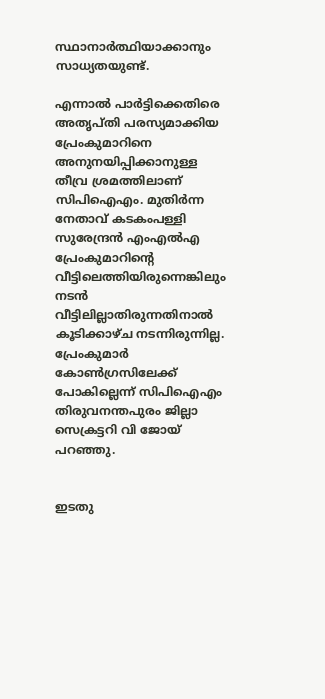സ്ഥാനാര്‍ത്ഥിയാക്കാനും സാധ്യതയുണ്ട്.

എന്നാൽ പാര്‍ട്ടിക്കെതിരെ അതൃപ്തി പരസ്യമാക്കിയ പ്രേംകുമാറിനെ അനുനയിപ്പിക്കാനുള്ള തീവ്ര ശ്രമത്തിലാണ് സിപിഐഎം. മുതിര്‍ന്ന നേതാവ് കടകംപള്ളി സുരേന്ദ്രന്‍ എംഎല്‍എ പ്രേംകുമാറിന്റെ വീട്ടിലെത്തിയിരുന്നെങ്കിലും നടന്‍ വീട്ടിലില്ലാതിരുന്നതിനാല്‍ കൂടിക്കാഴ്ച നടന്നിരുന്നില്ല. പ്രേംകുമാര്‍ കോണ്‍ഗ്രസിലേക്ക് പോകില്ലെന്ന് സിപിഐഎം തിരുവനന്തപുരം ജില്ലാ സെക്രട്ടറി വി ജോയ് പറഞ്ഞു.


ഇടതു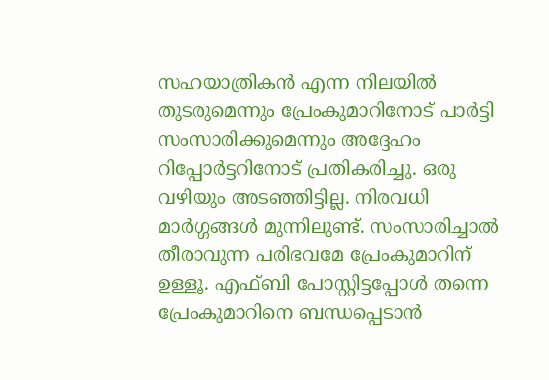സഹയാത്രികന്‍ എന്ന നിലയില്‍ തുടരുമെന്നും പ്രേംകുമാറിനോട് പാര്‍ട്ടി സംസാരിക്കുമെന്നും അദ്ദേഹം റിപ്പോര്‍ട്ടറിനോട് പ്രതികരിച്ചു. ഒരു വഴിയും അടഞ്ഞിട്ടില്ല. നിരവധി മാര്‍ഗ്ഗങ്ങള്‍ മുന്നിലുണ്ട്. സംസാരിച്ചാല്‍ തീരാവുന്ന പരിഭവമേ പ്രേംകുമാറിന് ഉള്ളൂ. എഫ്ബി പോസ്റ്റിട്ടപ്പോള്‍ തന്നെ പ്രേംകുമാറിനെ ബന്ധപ്പെടാന്‍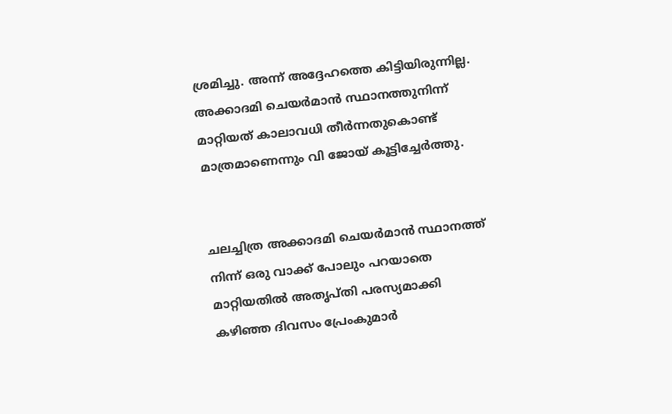ശ്രമിച്ചു. അന്ന് അദ്ദേഹത്തെ കിട്ടിയിരുന്നില്ല. അക്കാദമി ചെയര്‍മാന്‍ സ്ഥാനത്തുനിന്ന് മാറ്റിയത് കാലാവധി തീര്‍ന്നതുകൊണ്ട് മാത്രമാണെന്നും വി ജോയ് കൂട്ടിച്ചേര്‍ത്തു.


ചലച്ചിത്ര അക്കാദമി ചെയര്‍മാന്‍ സ്ഥാനത്ത് നിന്ന് ഒരു വാക്ക് പോലും പറയാതെ മാറ്റിയതില്‍ അതൃപ്തി പരസ്യമാക്കി കഴിഞ്ഞ ദിവസം പ്രേംകുമാര്‍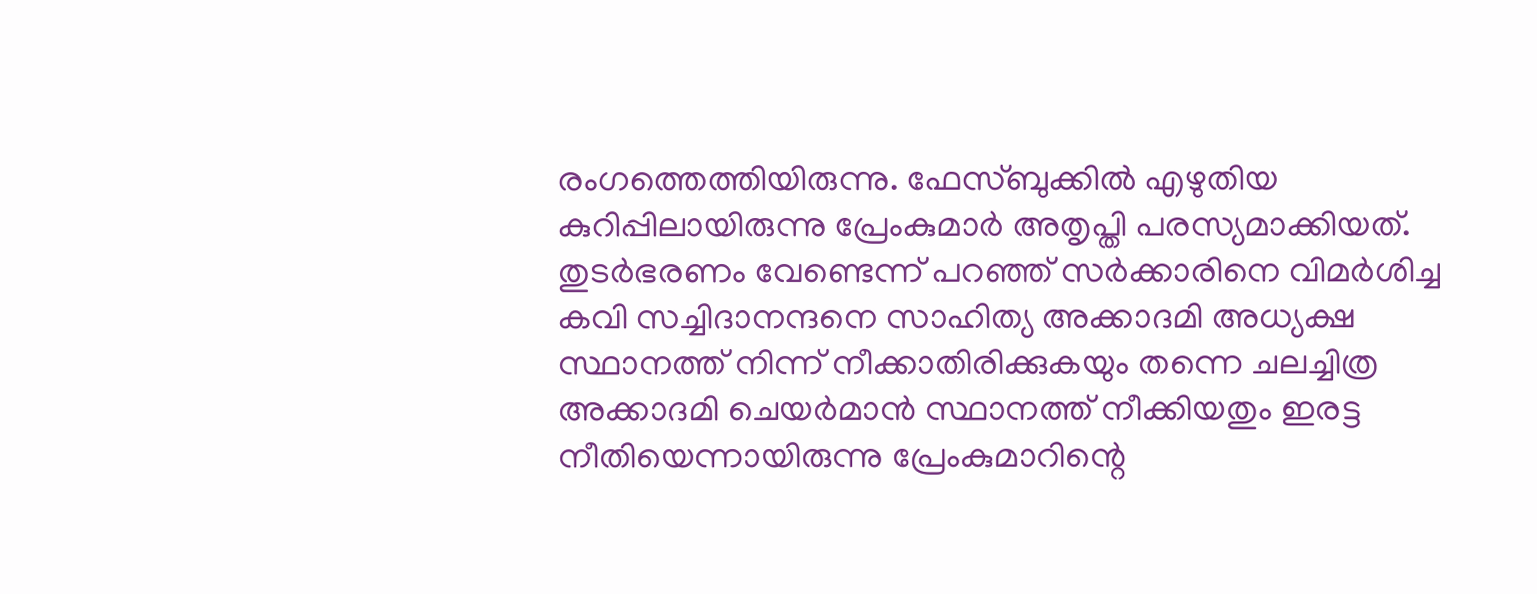രംഗത്തെത്തിയിരുന്നു. ഫേസ്ബുക്കില്‍ എഴുതിയ കുറിപ്പിലായിരുന്നു പ്രേംകുമാര്‍ അതൃപ്തി പരസ്യമാക്കിയത്. തുടര്‍ഭരണം വേണ്ടെന്ന് പറഞ്ഞ് സര്‍ക്കാരിനെ വിമര്‍ശിച്ച കവി സച്ചിദാനന്ദനെ സാഹിത്യ അക്കാദമി അധ്യക്ഷ സ്ഥാനത്ത് നിന്ന് നീക്കാതിരിക്കുകയും തന്നെ ചലച്ചിത്ര അക്കാദമി ചെയര്‍മാന്‍ സ്ഥാനത്ത് നീക്കിയതും ഇരട്ട നീതിയെന്നായിരുന്നു പ്രേംകുമാറിന്റെ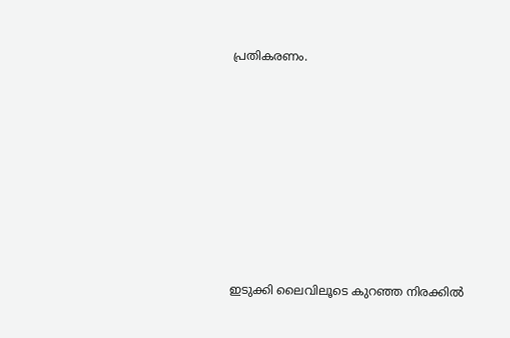പ്രതികരണം.









ഇടുക്കി ലൈവിലൂടെ കുറഞ്ഞ നിരക്കിൽ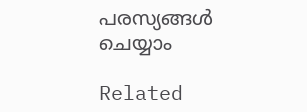പരസ്യങ്ങൾ ചെയ്യാം

Related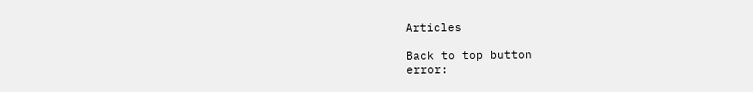Articles

Back to top button
error: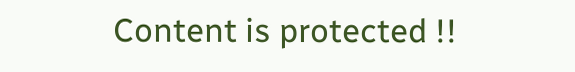Content is protected !!